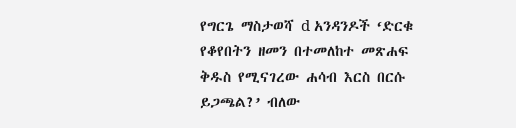የግርጌ ማስታወሻ d አንዳንዶች ‘ድርቁ የቆየበትን ዘመን በተመለከተ መጽሐፍ ቅዱስ የሚናገረው ሐሳብ እርስ በርሱ ይጋጫል?’ ብለው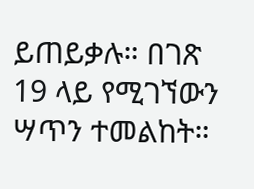ይጠይቃሉ። በገጽ 19 ላይ የሚገኘውን ሣጥን ተመልከት።